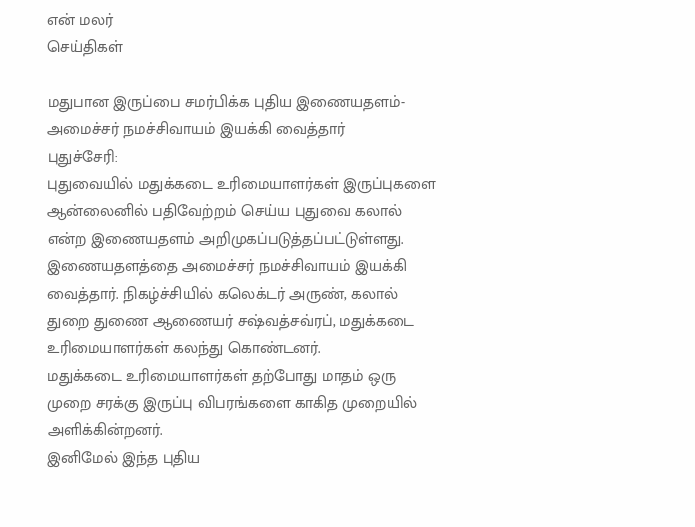என் மலர்
செய்திகள்

மதுபான இருப்பை சமர்பிக்க புதிய இணையதளம்- அமைச்சர் நமச்சிவாயம் இயக்கி வைத்தார்
புதுச்சேரி:
புதுவையில் மதுக்கடை உரிமையாளர்கள் இருப்புகளை ஆன்லைனில் பதிவேற்றம் செய்ய புதுவை கலால் என்ற இணையதளம் அறிமுகப்படுத்தப்பட்டுள்ளது. இணையதளத்தை அமைச்சர் நமச்சிவாயம் இயக்கி வைத்தார். நிகழ்ச்சியில் கலெக்டர் அருண், கலால் துறை துணை ஆணையர் சஷ்வத்சவ்ரப், மதுக்கடை உரிமையாளர்கள் கலந்து கொண்டனர்.
மதுக்கடை உரிமையாளர்கள் தற்போது மாதம் ஒரு முறை சரக்கு இருப்பு விபரங்களை காகித முறையில் அளிக்கின்றனர்.
இனிமேல் இந்த புதிய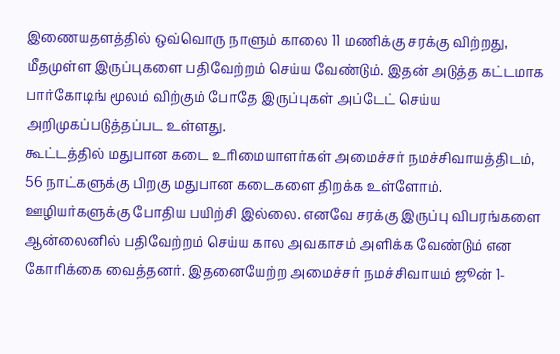இணையதளத்தில் ஒவ்வொரு நாளும் காலை 11 மணிக்கு சரக்கு விற்றது, மீதமுள்ள இருப்புகளை பதிவேற்றம் செய்ய வேண்டும். இதன் அடுத்த கட்டமாக பார்கோடிங் மூலம் விற்கும் போதே இருப்புகள் அப்டேட் செய்ய அறிமுகப்படுத்தப்பட உள்ளது.
கூட்டத்தில் மதுபான கடை உரிமையாளர்கள் அமைச்சர் நமச்சிவாயத்திடம், 56 நாட்களுக்கு பிறகு மதுபான கடைகளை திறக்க உள்ளோம். ஊழியர்களுக்கு போதிய பயிற்சி இல்லை. எனவே சரக்கு இருப்பு விபரங்களை ஆன்லைனில் பதிவேற்றம் செய்ய கால அவகாசம் அளிக்க வேண்டும் என கோரிக்கை வைத்தனர். இதனையேற்ற அமைச்சர் நமச்சிவாயம் ஜூன் 1-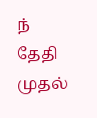ந் தேதி முதல்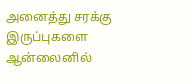அனைத்து சரக்கு இருப்புகளை ஆன்லைனில்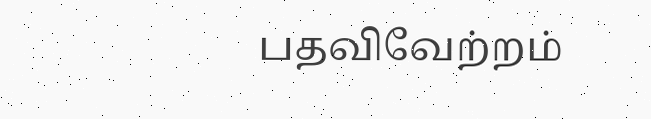பதவிவேற்றம்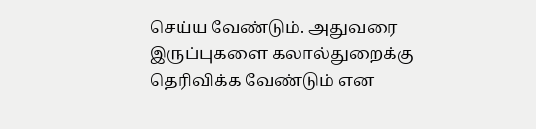செய்ய வேண்டும். அதுவரை இருப்புகளை கலால்துறைக்கு தெரிவிக்க வேண்டும் என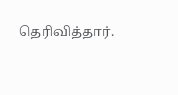தெரிவித்தார்.